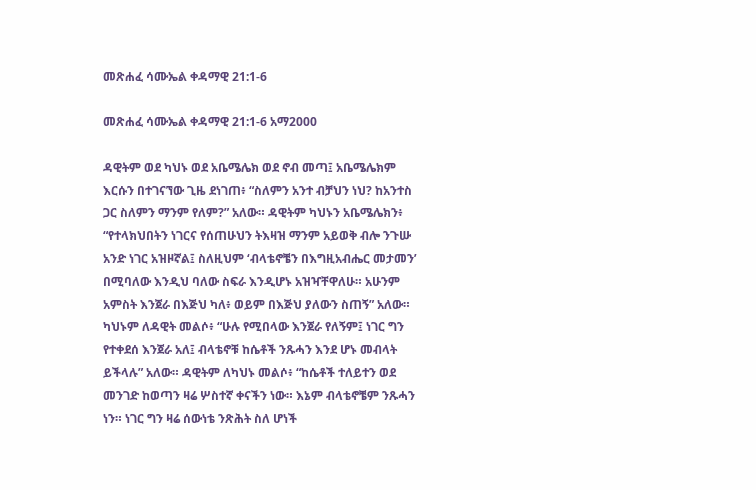መጽሐፈ ሳሙኤል ቀዳማዊ 21:1-6

መጽሐፈ ሳሙኤል ቀዳማዊ 21:1-6 አማ2000

ዳዊትም ወደ ካህኑ ወደ አቤሜሌክ ወደ ኖብ መጣ፤ አቤሜሌክም እርሱን በተገናኘው ጊዜ ደነገጠ፥ “ስለምን አንተ ብቻህን ነህ? ከአንተስ ጋር ስለምን ማንም የለም?” አለው። ዳዊትም ካህኑን አቤሜሌክን፥ “የተላክህበትን ነገርና የሰጠሁህን ትእዛዝ ማንም አይወቅ ብሎ ንጉሡ አንድ ነገር አዝዞኛል፤ ስለዚህም ‘ብላቴኖቼን በእግዚአብሔር መታመን’ በሚባለው እንዲህ ባለው ስፍራ እንዲሆኑ አዝዣቸዋለሁ። አሁንም አምስት እንጀራ በእጅህ ካለ፥ ወይም በእጅህ ያለውን ስጠኝ” አለው። ካህኑም ለዳዊት መልሶ፥ “ሁሉ የሚበላው እንጀራ የለኝም፤ ነገር ግን የተቀደሰ እንጀራ አለ፤ ብላቴኖቹ ከሴቶች ንጹሓን እንደ ሆኑ መብላት ይችላሉ” አለው። ዳዊትም ለካህኑ መልሶ፥ “ከሴቶች ተለይተን ወደ መንገድ ከወጣን ዛሬ ሦስተኛ ቀናችን ነው። እኔም ብላቴኖቼም ንጹሓን ነን። ነገር ግን ዛሬ ሰውነቴ ንጽሕት ስለ ሆነች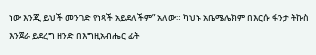ነው እንጂ ይህች መንገድ የነጻች አይደለችም” አለው። ካህኑ አቤሜሌክም በእርሱ ፋንታ ትኩስ እንጀራ ይደረግ ዘንድ በእግዚአብሔር ፊት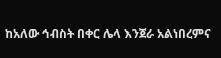ከአለው ኅብስት በቀር ሌላ እንጀራ አልነበረምና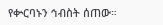የቍርባኑን ኅብስት ሰጠው።